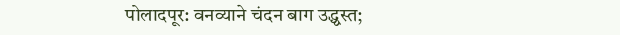पोलादपूर: वनव्याने चंदन बाग उद्ध्वस्त;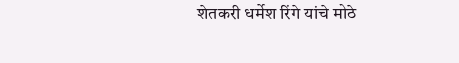शेतकरी धर्मेश रिंगे यांचे मोठे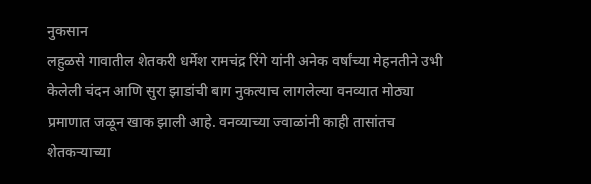नुकसान
लहुळसे गावातील शेतकरी धर्मेश रामचंद्र रिंगे यांनी अनेक वर्षांच्या मेहनतीने उभी केलेली चंदन आणि सुरा झाडांची बाग नुकत्याच लागलेल्या वनव्यात मोठ्या प्रमाणात जळून खाक झाली आहे. वनव्याच्या ज्वाळांनी काही तासांतच शेतकऱ्याच्या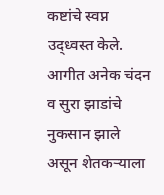कष्टांचे स्वप्न उद्ध्वस्त केले. आगीत अनेक चंदन व सुरा झाडांचे नुकसान झाले असून शेतकऱ्याला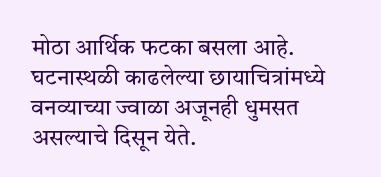मोठा आर्थिक फटका बसला आहे. घटनास्थळी काढलेल्या छायाचित्रांमध्ये वनव्याच्या ज्वाळा अजूनही धुमसत असल्याचे दिसून येते.